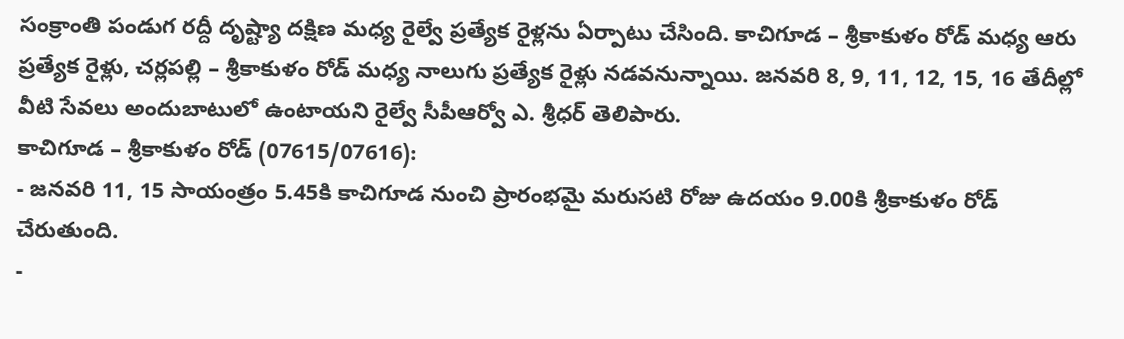సంక్రాంతి పండుగ రద్దీ దృష్ట్యా దక్షిణ మధ్య రైల్వే ప్రత్యేక రైళ్లను ఏర్పాటు చేసింది. కాచిగూడ – శ్రీకాకుళం రోడ్ మధ్య ఆరు ప్రత్యేక రైళ్లు, చర్లపల్లి – శ్రీకాకుళం రోడ్ మధ్య నాలుగు ప్రత్యేక రైళ్లు నడవనున్నాయి. జనవరి 8, 9, 11, 12, 15, 16 తేదీల్లో వీటి సేవలు అందుబాటులో ఉంటాయని రైల్వే సీపీఆర్వో ఎ. శ్రీధర్ తెలిపారు.
కాచిగూడ – శ్రీకాకుళం రోడ్ (07615/07616):
- జనవరి 11, 15 సాయంత్రం 5.45కి కాచిగూడ నుంచి ప్రారంభమై మరుసటి రోజు ఉదయం 9.00కి శ్రీకాకుళం రోడ్ చేరుతుంది.
-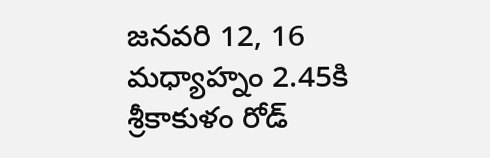జనవరి 12, 16 మధ్యాహ్నం 2.45కి శ్రీకాకుళం రోడ్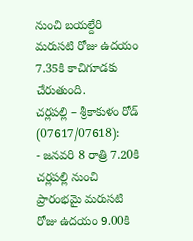నుంచి బయల్దేరి మరుసటి రోజు ఉదయం 7.35కి కాచిగూడకు చేరుతుంది.
చర్లపల్లి – శ్రీకాకుళం రోడ్ (07617/07618):
- జనవరి 8 రాత్రి 7.20కి చర్లపల్లి నుంచి ప్రారంభమై మరుసటి రోజు ఉదయం 9.00కి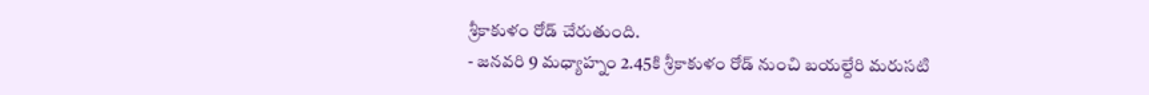శ్రీకాకుళం రోడ్ చేరుతుంది.
- జనవరి 9 మధ్యాహ్నం 2.45కి శ్రీకాకుళం రోడ్ నుంచి బయల్దేరి మరుసటి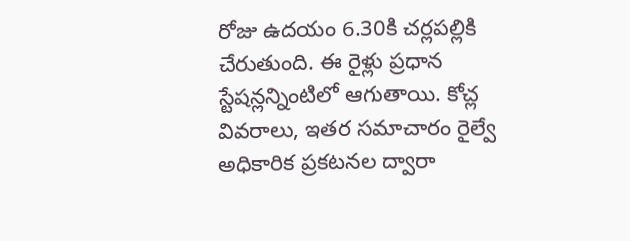రోజు ఉదయం 6.30కి చర్లపల్లికి చేరుతుంది. ఈ రైళ్లు ప్రధాన స్టేషన్లన్నింటిలో ఆగుతాయి. కోచ్ల వివరాలు, ఇతర సమాచారం రైల్వే అధికారిక ప్రకటనల ద్వారా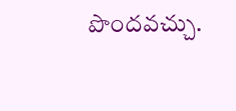పొందవచ్చు.